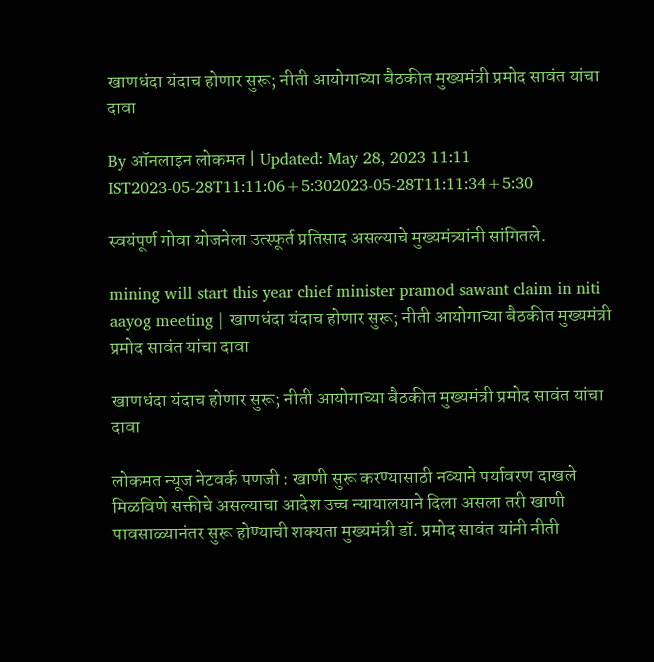खाणधंदा यंदाच होणार सुरू; नीती आयोगाच्या बैठकीत मुख्यमंत्री प्रमोद सावंत यांचा दावा

By ऑनलाइन लोकमत | Updated: May 28, 2023 11:11 IST2023-05-28T11:11:06+5:302023-05-28T11:11:34+5:30

स्वयंपूर्ण गोवा योजनेला उत्स्फूर्त प्रतिसाद असल्याचे मुख्यमंत्र्यांनी सांगितले.

mining will start this year chief minister pramod sawant claim in niti aayog meeting | खाणधंदा यंदाच होणार सुरू; नीती आयोगाच्या बैठकीत मुख्यमंत्री प्रमोद सावंत यांचा दावा

खाणधंदा यंदाच होणार सुरू; नीती आयोगाच्या बैठकीत मुख्यमंत्री प्रमोद सावंत यांचा दावा

लोकमत न्यूज नेटवर्क पणजी : खाणी सुरू करण्यासाठी नव्याने पर्यावरण दाखले मिळविणे सक्तीचे असल्याचा आदेश उच्च न्यायालयाने दिला असला तरी खाणी पावसाळ्यानंतर सुरू होण्याची शक्यता मुख्यमंत्री डॉ. प्रमोद सावंत यांनी नीती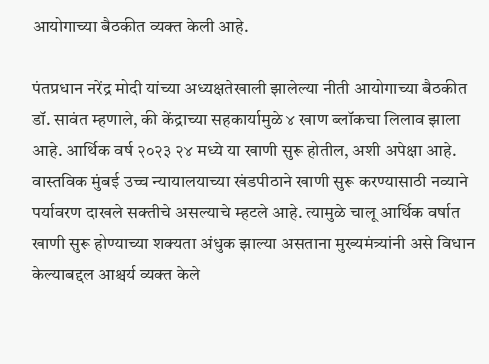आयोगाच्या बैठकीत व्यक्त केली आहे.

पंतप्रधान नरेंद्र मोदी यांच्या अध्यक्षतेखाली झालेल्या नीती आयोगाच्या बैठकीत डॉ. सावंत म्हणाले, की केंद्राच्या सहकार्यामुळे ४ खाण ब्लॉकचा लिलाव झाला आहे. आर्थिक वर्ष २०२३ २४ मध्ये या खाणी सुरू होतील, अशी अपेक्षा आहे. वास्तविक मुंबई उच्च न्यायालयाच्या खंडपीठाने खाणी सुरू करण्यासाठी नव्याने पर्यावरण दाखले सक्तीचे असल्याचे म्हटले आहे. त्यामुळे चालू आर्थिक वर्षात खाणी सुरू होण्याच्या शक्यता अंधुक झाल्या असताना मुख्यमंत्र्यांनी असे विधान केल्याबद्दल आश्चर्य व्यक्त केले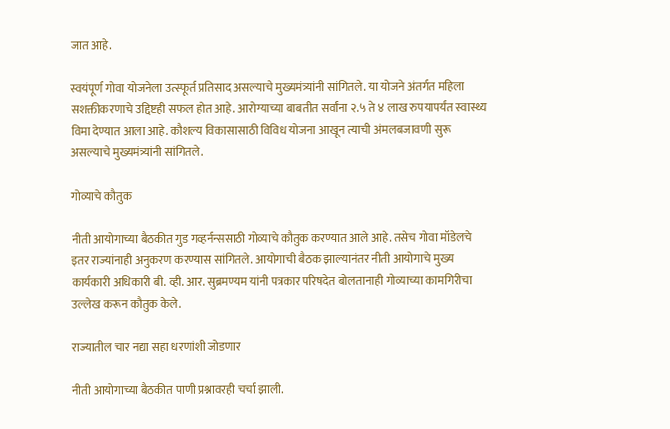जात आहे.

स्वयंपूर्ण गोवा योजनेला उत्स्फूर्त प्रतिसाद असल्याचे मुख्यमंत्र्यांनी सांगितले. या योजने अंतर्गत महिला सशक्तीकरणाचे उद्दिष्टही सफल होत आहे. आरोग्याच्या बाबतीत सर्वांना २.५ ते ४ लाख रुपयापर्यंत स्वास्थ्य विमा देण्यात आला आहे. कौशल्य विकासासाठी विविध योजना आखून त्याची अंमलबजावणी सुरू असल्याचे मुख्यमंत्र्यांनी सांगितले.

गोव्याचे कौतुक

नीती आयोगाच्या बैठकीत गुड गव्हर्नन्ससाठी गोव्याचे कौतुक करण्यात आले आहे. तसेच गोवा मॉडेलचे इतर राज्यांनाही अनुकरण करण्यास सांगितले. आयोगाची बैठक झाल्यानंतर नीती आयोगाचे मुख्य कार्यकारी अधिकारी बी. व्ही. आर. सुब्रमण्यम यांनी पत्रकार परिषदेत बोलतानाही गोव्याच्या कामगिरीचा उल्लेख करून कौतुक केले.

राज्यातील चार नद्या सहा धरणांशी जोडणार

नीती आयोगाच्या बैठकीत पाणी प्रश्नावरही चर्चा झाली.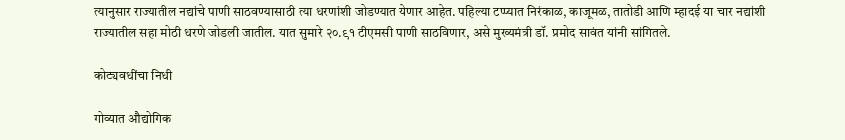त्यानुसार राज्यातील नद्यांचे पाणी साठवण्यासाठी त्या धरणांशी जोडण्यात येणार आहेत. पहिल्या टप्प्यात निरंकाळ, काजूमळ, तातोडी आणि म्हादई या चार नद्यांशी राज्यातील सहा मोठी धरणे जोडली जातील. यात सुमारे २०.९१ टीएमसी पाणी साठविणार, असे मुख्यमंत्री डॉ. प्रमोद सावंत यांनी सांगितले.

कोट्यवधींचा निधी

गोव्यात औद्योगिक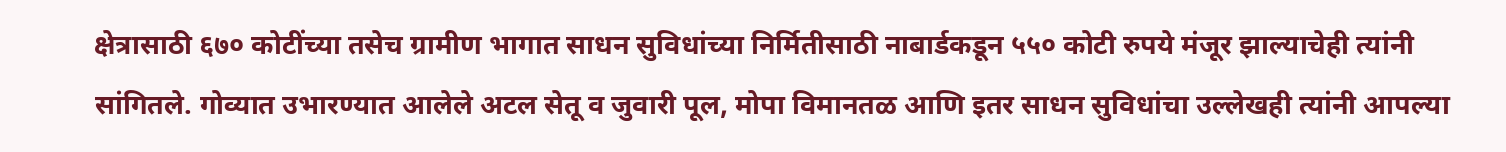क्षेत्रासाठी ६७० कोटींच्या तसेच ग्रामीण भागात साधन सुविधांच्या निर्मितीसाठी नाबार्डकडून ५५० कोटी रुपये मंजूर झाल्याचेही त्यांनी सांगितले. गोव्यात उभारण्यात आलेले अटल सेतू व जुवारी पूल, मोपा विमानतळ आणि इतर साधन सुविधांचा उल्लेखही त्यांनी आपल्या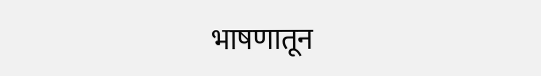भाषणातून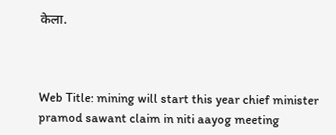केला.



Web Title: mining will start this year chief minister pramod sawant claim in niti aayog meeting